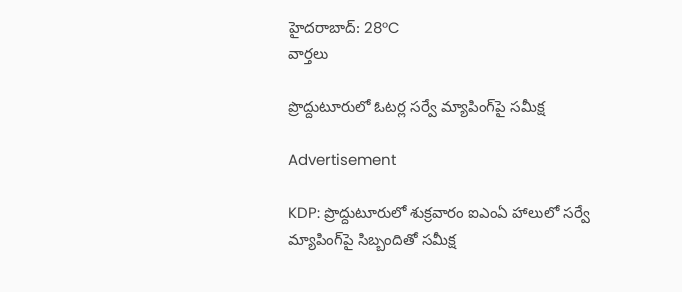హైదరాబాద్: 28°C
వార్తలు

ప్రొద్దుటూరులో ఓటర్ల సర్వే మ్యాపింగ్‌పై సమీక్ష

Advertisement

KDP: ప్రొద్దుటూరులో శుక్రవారం ఐఎంఏ హాలులో సర్వే మ్యాపింగ్‌పై సిబ్బందితో సమీక్ష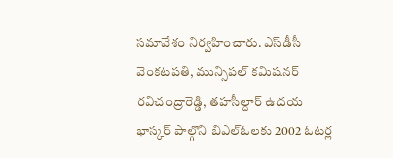సమావేశం నిర్వహించారు. ఎస్‌డీసీ వెంకటపతి, మున్సిపల్ కమిషనర్ రవిచంద్రారెడ్డి, తహసీల్దార్ ఉదయ భాస్కర్ పాల్గొని బిఎల్ఓలకు 2002 ఓటర్ల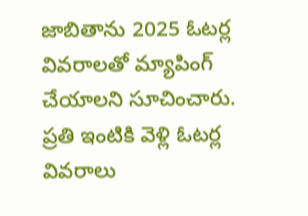జాబితాను 2025 ఓటర్ల వివరాలతో మ్యాపింగ్ చేయాలని సూచించారు. ప్రతి ఇంటికి వెళ్లి ఓటర్ల వివరాలు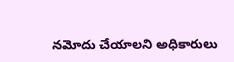నమోదు చేయాలని అధికారులు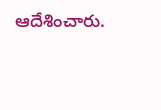ఆదేశించారు.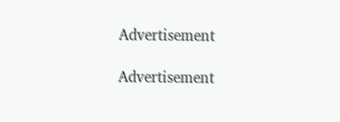Advertisement

Advertisement